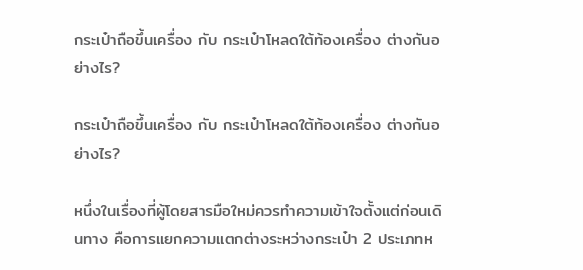กระเป๋าถือขึ้นเครื่อง กับ กระเป๋าโหลดใต้ท้องเครื่อง ต่างกันอย่างไร?

กระเป๋าถือขึ้นเครื่อง กับ กระเป๋าโหลดใต้ท้องเครื่อง ต่างกันอย่างไร?

หนึ่งในเรื่องที่ผู้โดยสารมือใหม่ควรทำความเข้าใจตั้งแต่ก่อนเดินทาง คือการแยกความแตกต่างระหว่างกระเป๋า 2 ประเภทห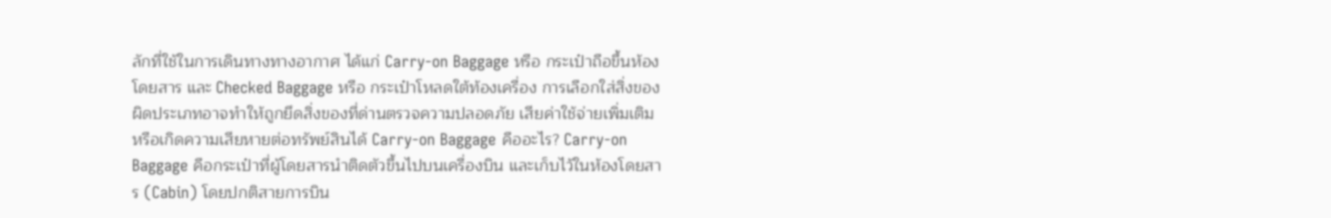ลักที่ใช้ในการเดินทางทางอากาศ ได้แก่ Carry-on Baggage หรือ กระเป๋าถือขึ้นห้องโดยสาร และ Checked Baggage หรือ กระเป๋าโหลดใต้ท้องเครื่อง การเลือกใส่สิ่งของผิดประเภทอาจทำให้ถูกยึดสิ่งของที่ด่านตรวจความปลอดภัย เสียค่าใช้จ่ายเพิ่มเติม หรือเกิดความเสียหายต่อทรัพย์สินได้ Carry-on Baggage คืออะไร? Carry-on Baggage คือกระเป๋าที่ผู้โดยสารนำติดตัวขึ้นไปบนเครื่องบิน และเก็บไว้ในห้องโดยสาร (Cabin) โดยปกติสายการบิน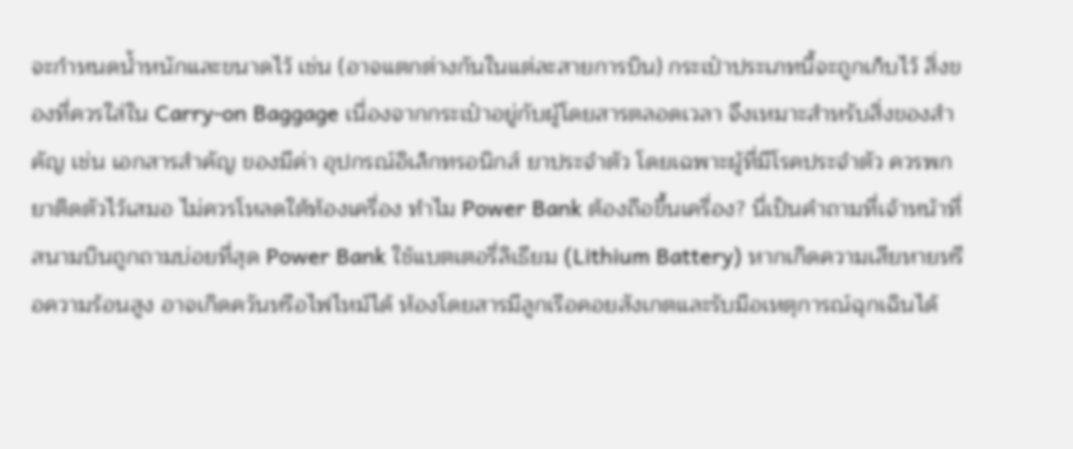จะกำหนดน้ำหนักและขนาดไว้ เช่น (อาจแตกต่างกันในแต่ละสายการบิน) กระเป๋าประเภทนี้จะถูกเก็บไว้ สิ่งของที่ควรใส่ใน Carry-on Baggage เนื่องจากกระเป๋าอยู่กับผู้โดยสารตลอดเวลา จึงเหมาะสำหรับสิ่งของสำคัญ เช่น เอกสารสำคัญ ของมีค่า อุปกรณ์อิเล็กทรอนิกส์ ยาประจำตัว โดยเฉพาะผู้ที่มีโรคประจำตัว ควรพกยาติดตัวไว้เสมอ ไม่ควรโหลดใต้ท้องเครื่อง ทำไม Power Bank ต้องถือขึ้นเครื่อง? นี่เป็นคำถามที่เจ้าหน้าที่สนามบินถูกถามบ่อยที่สุด Power Bank ใช้แบตเตอรี่ลิเธียม (Lithium Battery) หากเกิดความเสียหายหรือความร้อนสูง อาจเกิดควันหรือไฟไหม้ได้ ห้องโดยสารมีลูกเรือคอยสังเกตและรับมือเหตุการณ์ฉุกเฉินได้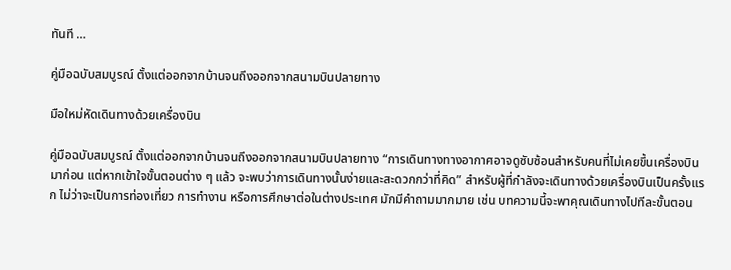ทันที …

คู่มือฉบับสมบูรณ์ ตั้งแต่ออกจากบ้านจนถึงออกจากสนามบินปลายทาง

มือใหม่หัดเดินทางด้วยเครื่องบิน

คู่มือฉบับสมบูรณ์ ตั้งแต่ออกจากบ้านจนถึงออกจากสนามบินปลายทาง “การเดินทางทางอากาศอาจดูซับซ้อนสำหรับคนที่ไม่เคยขึ้นเครื่องบินมาก่อน แต่หากเข้าใจขั้นตอนต่าง ๆ แล้ว จะพบว่าการเดินทางนั้นง่ายและสะดวกกว่าที่คิด” สำหรับผู้ที่กำลังจะเดินทางด้วยเครื่องบินเป็นครั้งแรก ไม่ว่าจะเป็นการท่องเที่ยว การทำงาน หรือการศึกษาต่อในต่างประเทศ มักมีคำถามมากมาย เช่น บทความนี้จะพาคุณเดินทางไปทีละขั้นตอน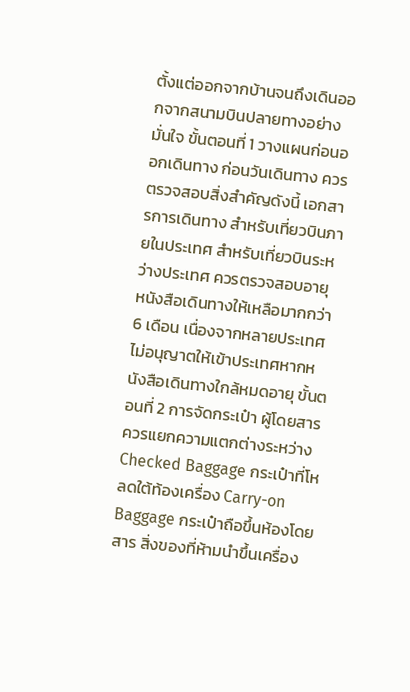ตั้งแต่ออกจากบ้านจนถึงเดินออกจากสนามบินปลายทางอย่างมั่นใจ ขั้นตอนที่ 1 วางแผนก่อนออกเดินทาง ก่อนวันเดินทาง ควรตรวจสอบสิ่งสำคัญดังนี้ เอกสารการเดินทาง สำหรับเที่ยวบินภายในประเทศ สำหรับเที่ยวบินระหว่างประเทศ ควรตรวจสอบอายุหนังสือเดินทางให้เหลือมากกว่า 6 เดือน เนื่องจากหลายประเทศไม่อนุญาตให้เข้าประเทศหากหนังสือเดินทางใกล้หมดอายุ ขั้นตอนที่ 2 การจัดกระเป๋า ผู้โดยสารควรแยกความแตกต่างระหว่าง Checked Baggage กระเป๋าที่โหลดใต้ท้องเครื่อง Carry-on Baggage กระเป๋าถือขึ้นห้องโดยสาร สิ่งของที่ห้ามนำขึ้นเครื่อง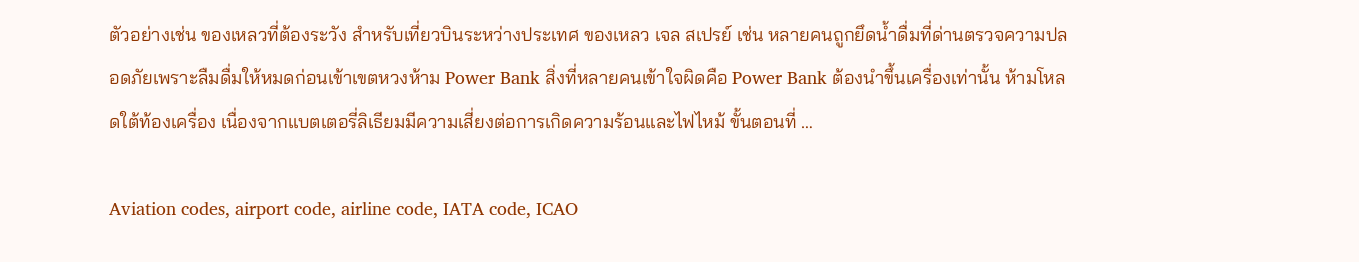ตัวอย่างเช่น ของเหลวที่ต้องระวัง สำหรับเที่ยวบินระหว่างประเทศ ของเหลว เจล สเปรย์ เช่น หลายคนถูกยึดน้ำดื่มที่ด่านตรวจความปลอดภัยเพราะลืมดื่มให้หมดก่อนเข้าเขตหวงห้าม Power Bank สิ่งที่หลายคนเข้าใจผิดคือ Power Bank ต้องนำขึ้นเครื่องเท่านั้น ห้ามโหลดใต้ท้องเครื่อง เนื่องจากแบตเตอรี่ลิเธียมมีความเสี่ยงต่อการเกิดความร้อนและไฟไหม้ ขั้นตอนที่ …

Aviation codes, airport code, airline code, IATA code, ICAO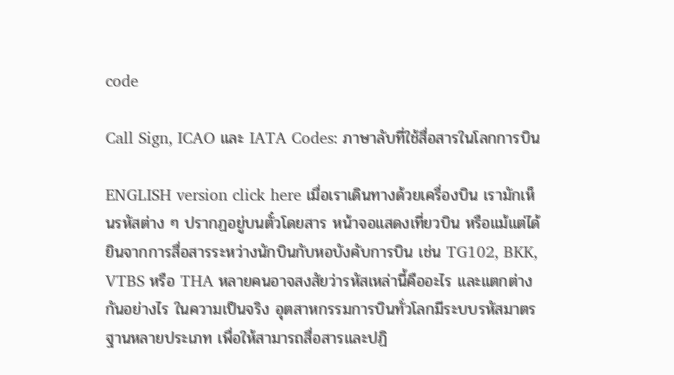code

Call Sign, ICAO และ IATA Codes: ภาษาลับที่ใช้สื่อสารในโลกการบิน

ENGLISH version click here เมื่อเราเดินทางด้วยเครื่องบิน เรามักเห็นรหัสต่าง ๆ ปรากฏอยู่บนตั๋วโดยสาร หน้าจอแสดงเที่ยวบิน หรือแม้แต่ได้ยินจากการสื่อสารระหว่างนักบินกับหอบังคับการบิน เช่น TG102, BKK, VTBS หรือ THA หลายคนอาจสงสัยว่ารหัสเหล่านี้คืออะไร และแตกต่างกันอย่างไร ในความเป็นจริง อุตสาหกรรมการบินทั่วโลกมีระบบรหัสมาตรฐานหลายประเภท เพื่อให้สามารถสื่อสารและปฏิ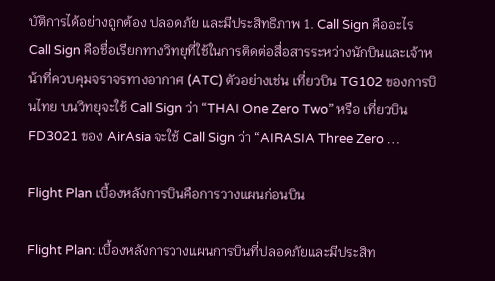บัติการได้อย่างถูกต้อง ปลอดภัย และมีประสิทธิภาพ 1. Call Sign คืออะไร Call Sign คือชื่อเรียกทางวิทยุที่ใช้ในการติดต่อสื่อสารระหว่างนักบินและเจ้าหน้าที่ควบคุมจราจรทางอากาศ (ATC) ตัวอย่างเช่น เที่ยวบิน TG102 ของการบินไทย บนวิทยุจะใช้ Call Sign ว่า “THAI One Zero Two” หรือ เที่ยวบิน FD3021 ของ AirAsia จะใช้ Call Sign ว่า “AIRASIA Three Zero …

Flight Plan เบื้องหลังการบินคือการวางแผนก่อนบิน

Flight Plan: เบื้องหลังการวางแผนการบินที่ปลอดภัยและมีประสิท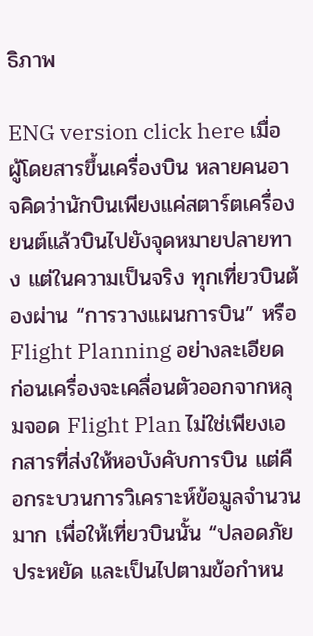ธิภาพ

ENG version click here เมื่อผู้โดยสารขึ้นเครื่องบิน หลายคนอาจคิดว่านักบินเพียงแค่สตาร์ตเครื่องยนต์แล้วบินไปยังจุดหมายปลายทาง แต่ในความเป็นจริง ทุกเที่ยวบินต้องผ่าน “การวางแผนการบิน” หรือ Flight Planning อย่างละเอียดก่อนเครื่องจะเคลื่อนตัวออกจากหลุมจอด Flight Plan ไม่ใช่เพียงเอกสารที่ส่งให้หอบังคับการบิน แต่คือกระบวนการวิเคราะห์ข้อมูลจำนวนมาก เพื่อให้เที่ยวบินนั้น “ปลอดภัย ประหยัด และเป็นไปตามข้อกำหน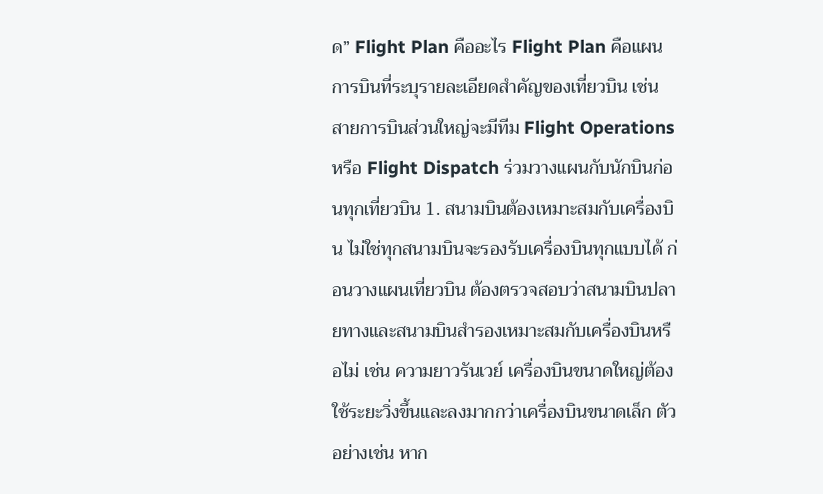ด” Flight Plan คืออะไร Flight Plan คือแผนการบินที่ระบุรายละเอียดสำคัญของเที่ยวบิน เช่น สายการบินส่วนใหญ่จะมีทีม Flight Operations หรือ Flight Dispatch ร่วมวางแผนกับนักบินก่อนทุกเที่ยวบิน 1. สนามบินต้องเหมาะสมกับเครื่องบิน ไม่ใช่ทุกสนามบินจะรองรับเครื่องบินทุกแบบได้ ก่อนวางแผนเที่ยวบิน ต้องตรวจสอบว่าสนามบินปลายทางและสนามบินสำรองเหมาะสมกับเครื่องบินหรือไม่ เช่น ความยาวรันเวย์ เครื่องบินขนาดใหญ่ต้องใช้ระยะวิ่งขึ้นและลงมากกว่าเครื่องบินขนาดเล็ก ตัวอย่างเช่น หาก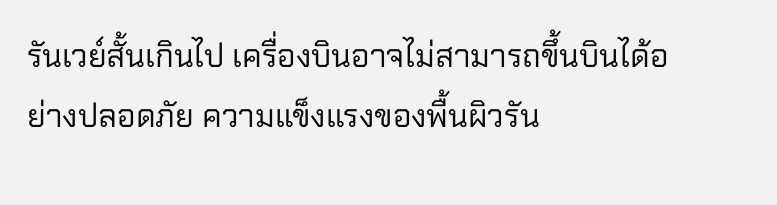รันเวย์สั้นเกินไป เครื่องบินอาจไม่สามารถขึ้นบินได้อย่างปลอดภัย ความแข็งแรงของพื้นผิวรัน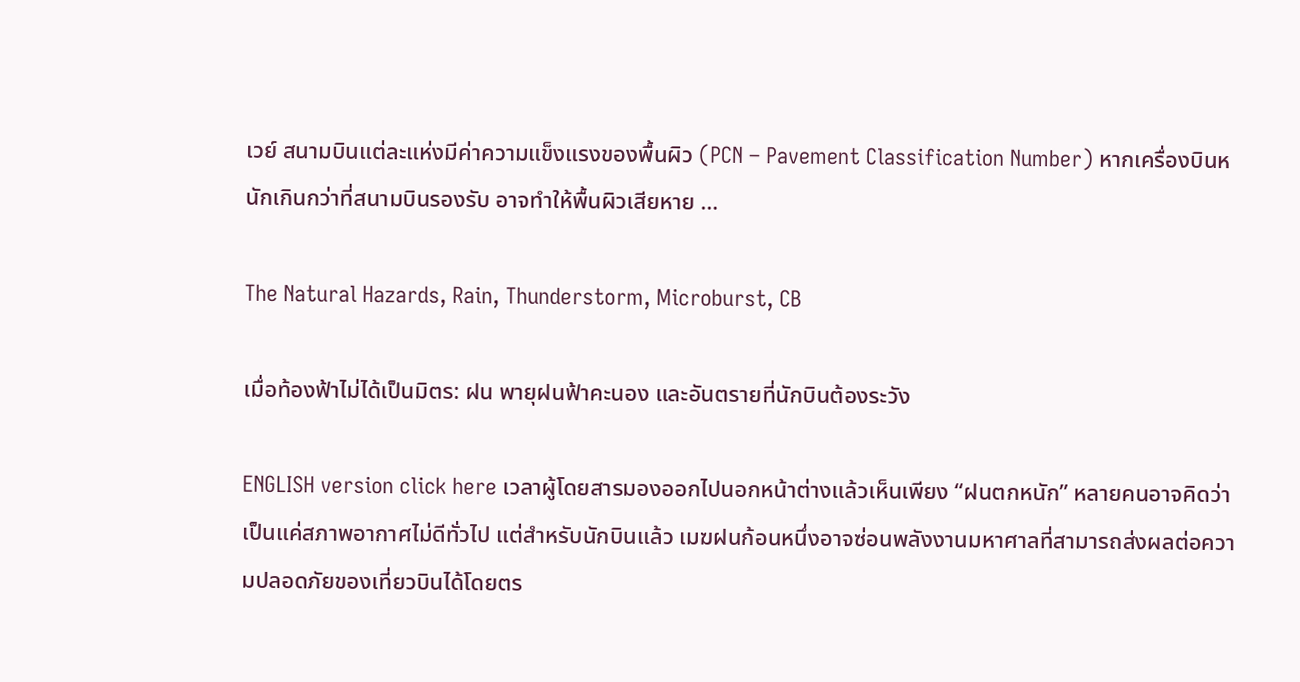เวย์ สนามบินแต่ละแห่งมีค่าความแข็งแรงของพื้นผิว (PCN – Pavement Classification Number) หากเครื่องบินหนักเกินกว่าที่สนามบินรองรับ อาจทำให้พื้นผิวเสียหาย …

The Natural Hazards, Rain, Thunderstorm, Microburst, CB

เมื่อท้องฟ้าไม่ได้เป็นมิตร: ฝน พายุฝนฟ้าคะนอง และอันตรายที่นักบินต้องระวัง

ENGLISH version click here เวลาผู้โดยสารมองออกไปนอกหน้าต่างแล้วเห็นเพียง “ฝนตกหนัก” หลายคนอาจคิดว่าเป็นแค่สภาพอากาศไม่ดีทั่วไป แต่สำหรับนักบินแล้ว เมฆฝนก้อนหนึ่งอาจซ่อนพลังงานมหาศาลที่สามารถส่งผลต่อความปลอดภัยของเที่ยวบินได้โดยตร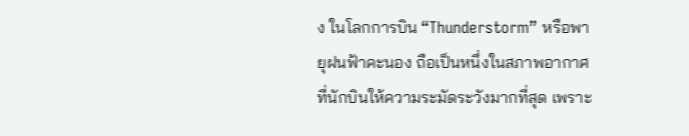ง ในโลกการบิน “Thunderstorm” หรือพายุฝนฟ้าคะนอง ถือเป็นหนึ่งในสภาพอากาศที่นักบินให้ความระมัดระวังมากที่สุด เพราะ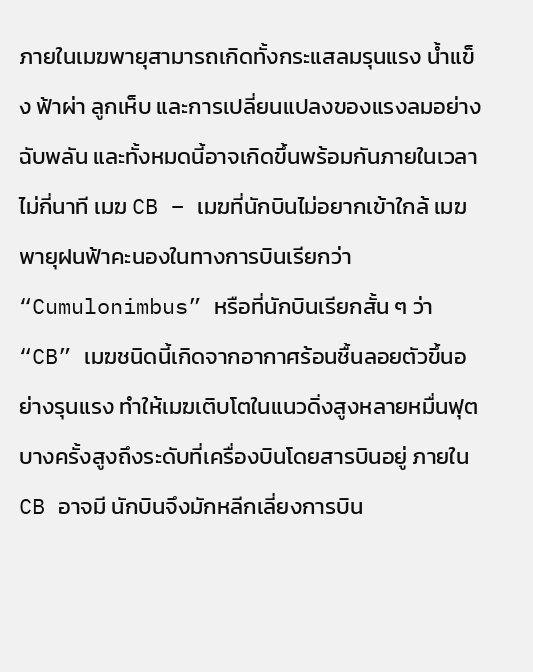ภายในเมฆพายุสามารถเกิดทั้งกระแสลมรุนแรง น้ำแข็ง ฟ้าผ่า ลูกเห็บ และการเปลี่ยนแปลงของแรงลมอย่างฉับพลัน และทั้งหมดนี้อาจเกิดขึ้นพร้อมกันภายในเวลาไม่กี่นาที เมฆ CB – เมฆที่นักบินไม่อยากเข้าใกล้ เมฆพายุฝนฟ้าคะนองในทางการบินเรียกว่า “Cumulonimbus” หรือที่นักบินเรียกสั้น ๆ ว่า “CB” เมฆชนิดนี้เกิดจากอากาศร้อนชื้นลอยตัวขึ้นอย่างรุนแรง ทำให้เมฆเติบโตในแนวดิ่งสูงหลายหมื่นฟุต บางครั้งสูงถึงระดับที่เครื่องบินโดยสารบินอยู่ ภายใน CB อาจมี นักบินจึงมักหลีกเลี่ยงการบิน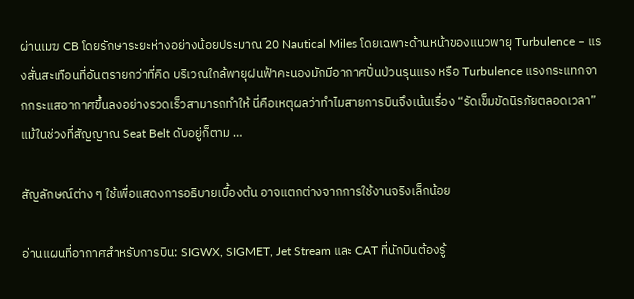ผ่านเมฆ CB โดยรักษาระยะห่างอย่างน้อยประมาณ 20 Nautical Miles โดยเฉพาะด้านหน้าของแนวพายุ Turbulence – แรงสั่นสะเทือนที่อันตรายกว่าที่คิด บริเวณใกล้พายุฝนฟ้าคะนองมักมีอากาศปั่นป่วนรุนแรง หรือ Turbulence แรงกระแทกจากกระแสอากาศขึ้นลงอย่างรวดเร็วสามารถทำให้ นี่คือเหตุผลว่าทำไมสายการบินจึงเน้นเรื่อง “รัดเข็มขัดนิรภัยตลอดเวลา” แม้ในช่วงที่สัญญาณ Seat Belt ดับอยู่ก็ตาม …

สัญลักษณ์ต่าง ๆ ใช้เพื่อแสดงการอธิบายเบื้องต้น อาจแตกต่างจากการใช้งานจริงเล็กน้อย

อ่านแผนที่อากาศสำหรับการบิน: SIGWX, SIGMET, Jet Stream และ CAT ที่นักบินต้องรู้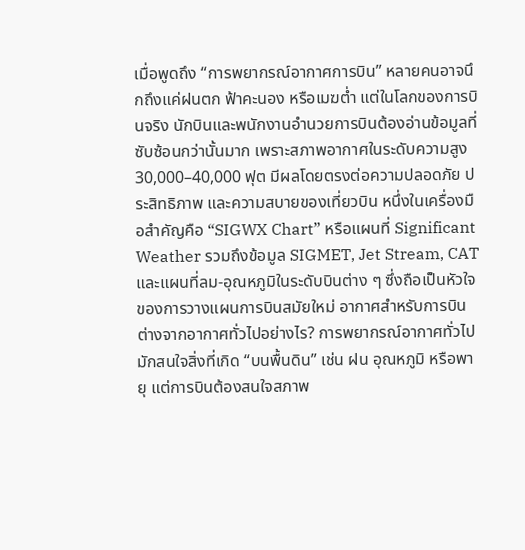เมื่อพูดถึง “การพยากรณ์อากาศการบิน” หลายคนอาจนึกถึงแค่ฝนตก ฟ้าคะนอง หรือเมฆต่ำ แต่ในโลกของการบินจริง นักบินและพนักงานอำนวยการบินต้องอ่านข้อมูลที่ซับซ้อนกว่านั้นมาก เพราะสภาพอากาศในระดับความสูง 30,000–40,000 ฟุต มีผลโดยตรงต่อความปลอดภัย ประสิทธิภาพ และความสบายของเที่ยวบิน หนึ่งในเครื่องมือสำคัญคือ “SIGWX Chart” หรือแผนที่ Significant Weather รวมถึงข้อมูล SIGMET, Jet Stream, CAT และแผนที่ลม-อุณหภูมิในระดับบินต่าง ๆ ซึ่งถือเป็นหัวใจของการวางแผนการบินสมัยใหม่ อากาศสำหรับการบิน ต่างจากอากาศทั่วไปอย่างไร? การพยากรณ์อากาศทั่วไปมักสนใจสิ่งที่เกิด “บนพื้นดิน” เช่น ฝน อุณหภูมิ หรือพายุ แต่การบินต้องสนใจสภาพ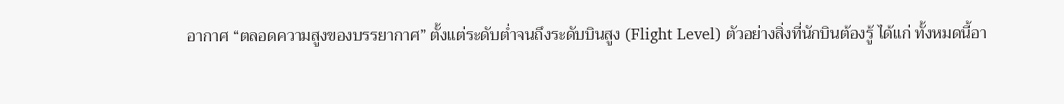อากาศ “ตลอดความสูงของบรรยากาศ” ตั้งแต่ระดับต่ำจนถึงระดับบินสูง (Flight Level) ตัวอย่างสิ่งที่นักบินต้องรู้ ได้แก่ ทั้งหมดนี้อา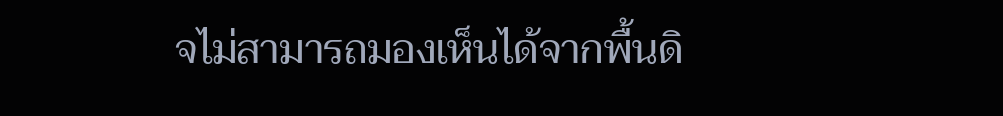จไม่สามารถมองเห็นได้จากพื้นดิ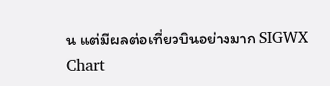น แต่มีผลต่อเที่ยวบินอย่างมาก SIGWX Chart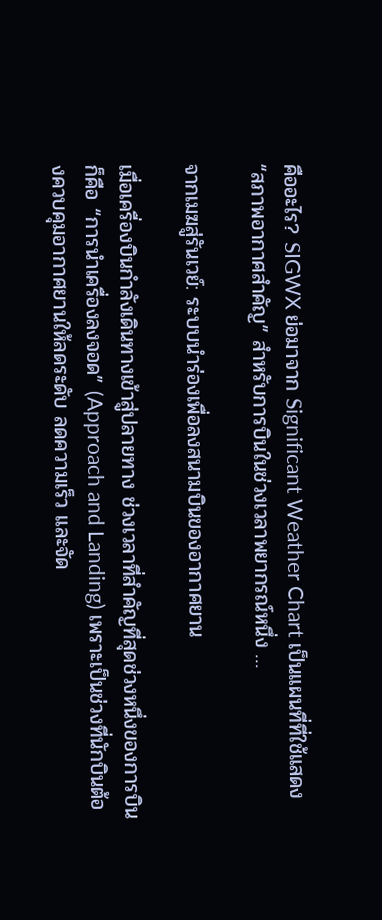คืออะไร? SIGWX ย่อมาจาก Significant Weather Chart เป็นแผนที่ที่ใช้แสดง “สภาพอากาศสำคัญ” สำหรับการบินในช่วงเวลาพยากรณ์หนึ่ง …

จากเมฆสู่รันเวย์: ระบบนำร่องเพื่อลงสนามบินของอากาศยาน

เมื่อเครื่องบินกำลังเดินทางเข้าสู่ปลายทาง ช่วงเวลาที่สำคัญที่สุดช่วงหนึ่งของการบินก็คือ “การนำเครื่องลงจอด” (Approach and Landing) เพราะเป็นช่วงที่นักบินต้องควบคุมอากาศยานให้ลดระดับ ลดความเร็ว และจัด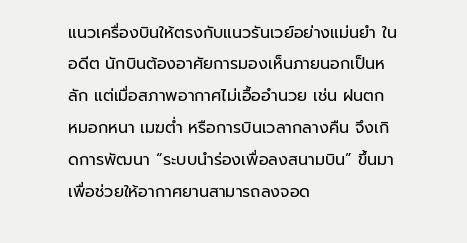แนวเครื่องบินให้ตรงกับแนวรันเวย์อย่างแม่นยำ ในอดีต นักบินต้องอาศัยการมองเห็นภายนอกเป็นหลัก แต่เมื่อสภาพอากาศไม่เอื้ออำนวย เช่น ฝนตก หมอกหนา เมฆต่ำ หรือการบินเวลากลางคืน จึงเกิดการพัฒนา “ระบบนำร่องเพื่อลงสนามบิน” ขึ้นมา เพื่อช่วยให้อากาศยานสามารถลงจอด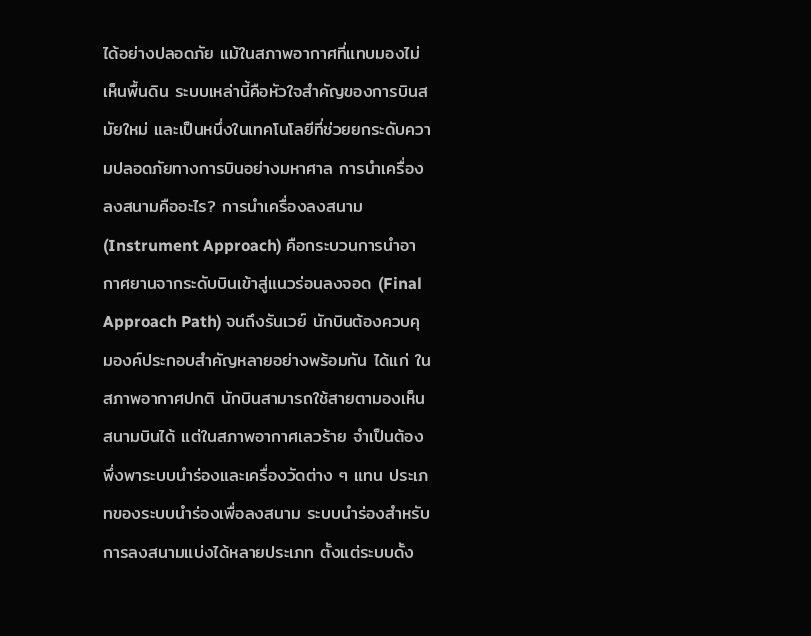ได้อย่างปลอดภัย แม้ในสภาพอากาศที่แทบมองไม่เห็นพื้นดิน ระบบเหล่านี้คือหัวใจสำคัญของการบินสมัยใหม่ และเป็นหนึ่งในเทคโนโลยีที่ช่วยยกระดับความปลอดภัยทางการบินอย่างมหาศาล การนำเครื่องลงสนามคืออะไร? การนำเครื่องลงสนาม (Instrument Approach) คือกระบวนการนำอากาศยานจากระดับบินเข้าสู่แนวร่อนลงจอด (Final Approach Path) จนถึงรันเวย์ นักบินต้องควบคุมองค์ประกอบสำคัญหลายอย่างพร้อมกัน ได้แก่ ในสภาพอากาศปกติ นักบินสามารถใช้สายตามองเห็นสนามบินได้ แต่ในสภาพอากาศเลวร้าย จำเป็นต้องพึ่งพาระบบนำร่องและเครื่องวัดต่าง ๆ แทน ประเภทของระบบนำร่องเพื่อลงสนาม ระบบนำร่องสำหรับการลงสนามแบ่งได้หลายประเภท ตั้งแต่ระบบดั้ง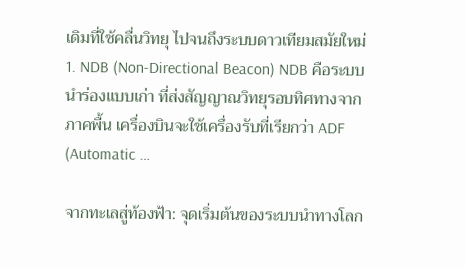เดิมที่ใช้คลื่นวิทยุ ไปจนถึงระบบดาวเทียมสมัยใหม่ 1. NDB (Non-Directional Beacon) NDB คือระบบนำร่องแบบเก่า ที่ส่งสัญญาณวิทยุรอบทิศทางจากภาคพื้น เครื่องบินจะใช้เครื่องรับที่เรียกว่า ADF (Automatic …

จากทะเลสู่ท้องฟ้า: จุดเริ่มต้นของระบบนำทางโลก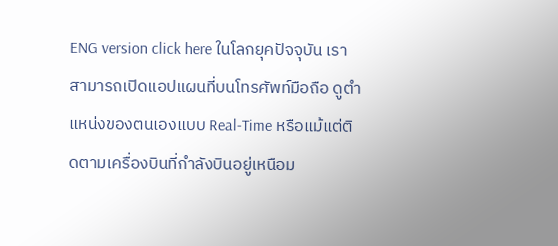ENG version click here ในโลกยุคปัจจุบัน เราสามารถเปิดแอปแผนที่บนโทรศัพท์มือถือ ดูตำแหน่งของตนเองแบบ Real-Time หรือแม้แต่ติดตามเครื่องบินที่กำลังบินอยู่เหนือม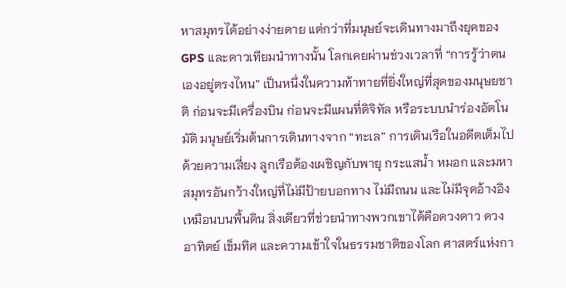หาสมุทรได้อย่างง่ายดาย แต่กว่าที่มนุษย์จะเดินทางมาถึงยุคของ GPS และดาวเทียมนำทางนั้น โลกเคยผ่านช่วงเวลาที่ “การรู้ว่าตนเองอยู่ตรงไหน” เป็นหนึ่งในความท้าทายที่ยิ่งใหญ่ที่สุดของมนุษยชาติ ก่อนจะมีเครื่องบิน ก่อนจะมีแผนที่ดิจิทัล หรือระบบนำร่องอัตโนมัติ มนุษย์เริ่มต้นการเดินทางจาก “ทะเล” การเดินเรือในอดีตเต็มไปด้วยความเสี่ยง ลูกเรือต้องเผชิญกับพายุ กระแสน้ำ หมอก และมหาสมุทรอันกว้างใหญ่ที่ไม่มีป้ายบอกทาง ไม่มีถนน และไม่มีจุดอ้างอิงเหมือนบนพื้นดิน สิ่งเดียวที่ช่วยนำทางพวกเขาได้คือดวงดาว ดวงอาทิตย์ เข็มทิศ และความเข้าใจในธรรมชาติของโลก ศาสตร์แห่งกา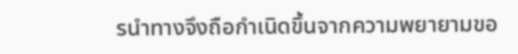รนำทางจึงถือกำเนิดขึ้นจากความพยายามขอ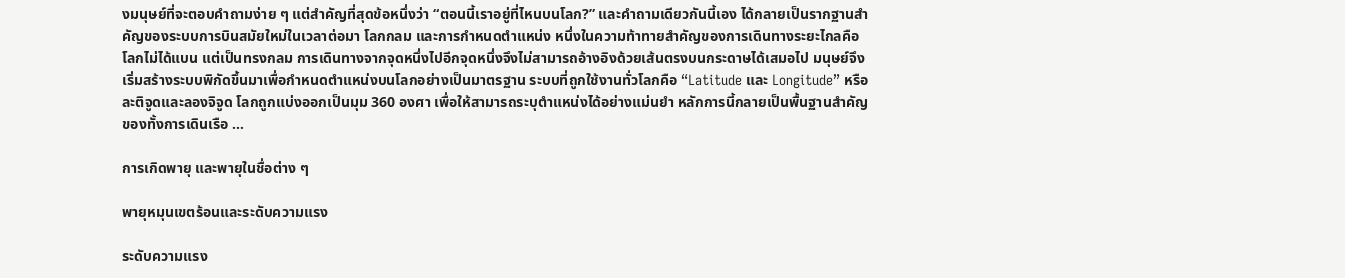งมนุษย์ที่จะตอบคำถามง่าย ๆ แต่สำคัญที่สุดข้อหนึ่งว่า “ตอนนี้เราอยู่ที่ไหนบนโลก?” และคำถามเดียวกันนี้เอง ได้กลายเป็นรากฐานสำคัญของระบบการบินสมัยใหม่ในเวลาต่อมา โลกกลม และการกำหนดตำแหน่ง หนึ่งในความท้าทายสำคัญของการเดินทางระยะไกลคือ โลกไม่ได้แบน แต่เป็นทรงกลม การเดินทางจากจุดหนึ่งไปอีกจุดหนึ่งจึงไม่สามารถอ้างอิงด้วยเส้นตรงบนกระดาษได้เสมอไป มนุษย์จึงเริ่มสร้างระบบพิกัดขึ้นมาเพื่อกำหนดตำแหน่งบนโลกอย่างเป็นมาตรฐาน ระบบที่ถูกใช้งานทั่วโลกคือ “Latitude และ Longitude” หรือ ละติจูดและลองจิจูด โลกถูกแบ่งออกเป็นมุม 360 องศา เพื่อให้สามารถระบุตำแหน่งได้อย่างแม่นยำ หลักการนี้กลายเป็นพื้นฐานสำคัญของทั้งการเดินเรือ …

การเกิดพายุ และพายุในชื่อต่าง ๆ

พายุหมุนเขตร้อนและระดับความแรง

ระดับความแรง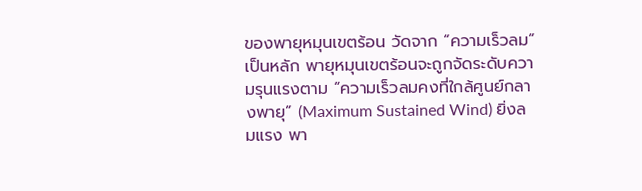ของพายุหมุนเขตร้อน วัดจาก “ความเร็วลม” เป็นหลัก พายุหมุนเขตร้อนจะถูกจัดระดับความรุนแรงตาม “ความเร็วลมคงที่ใกล้ศูนย์กลางพายุ” (Maximum Sustained Wind) ยิ่งลมแรง พา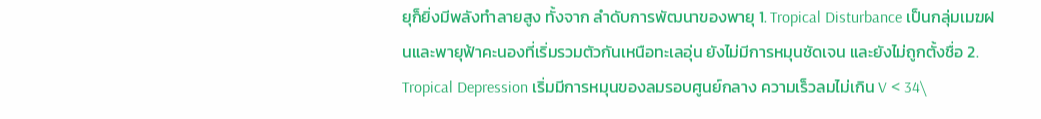ยุก็ยิ่งมีพลังทำลายสูง ทั้งจาก ลำดับการพัฒนาของพายุ 1. Tropical Disturbance เป็นกลุ่มเมฆฝนและพายุฟ้าคะนองที่เริ่มรวมตัวกันเหนือทะเลอุ่น ยังไม่มีการหมุนชัดเจน และยังไม่ถูกตั้งชื่อ 2. Tropical Depression เริ่มมีการหมุนของลมรอบศูนย์กลาง ความเร็วลมไม่เกิน V < 34\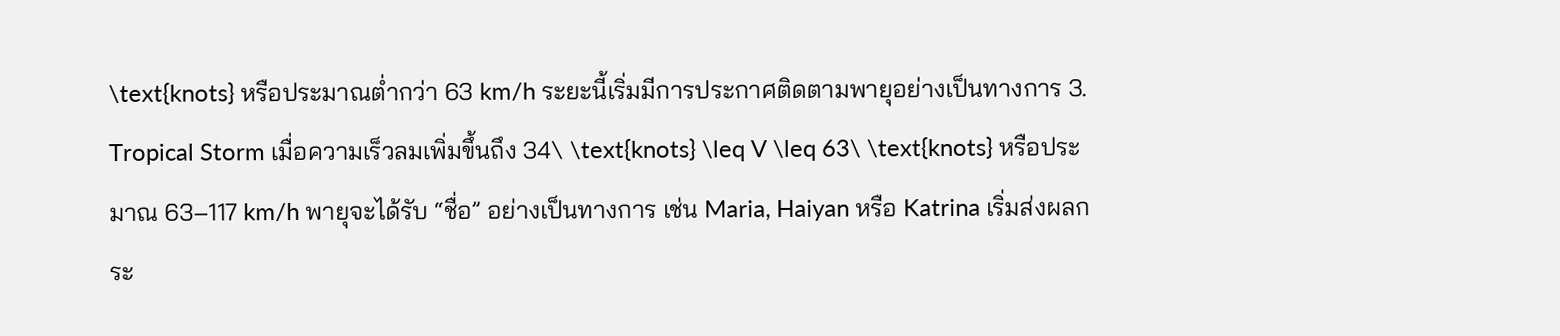\text{knots} หรือประมาณต่ำกว่า 63 km/h ระยะนี้เริ่มมีการประกาศติดตามพายุอย่างเป็นทางการ 3. Tropical Storm เมื่อความเร็วลมเพิ่มขึ้นถึง 34\ \text{knots} \leq V \leq 63\ \text{knots} หรือประมาณ 63–117 km/h พายุจะได้รับ “ชื่อ” อย่างเป็นทางการ เช่น Maria, Haiyan หรือ Katrina เริ่มส่งผลกระ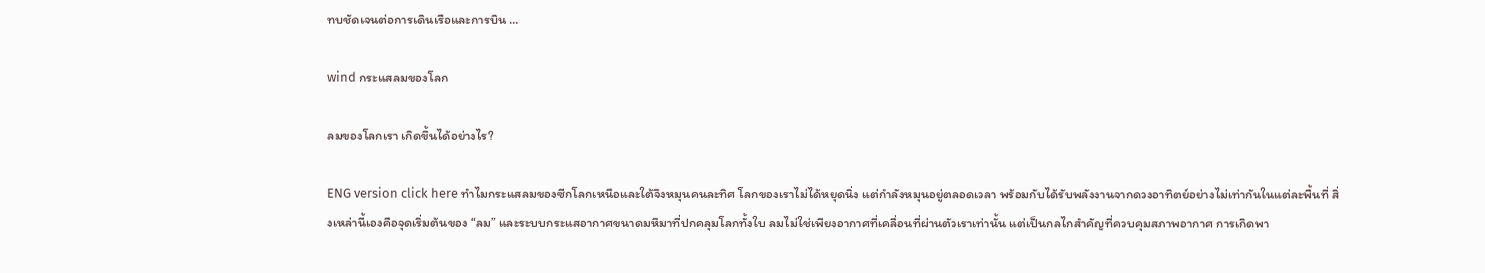ทบชัดเจนต่อการเดินเรือและการบิน …

wind กระแสลมของโลก

ลมของโลกเรา เกิดขึ้นได้อย่างไร?

ENG version click here ทำไมกระแสลมของซีกโลกเหนือและใต้จึงหมุนคนละทิศ โลกของเราไม่ได้หยุดนิ่ง แต่กำลังหมุนอยู่ตลอดเวลา พร้อมกับได้รับพลังงานจากดวงอาทิตย์อย่างไม่เท่ากันในแต่ละพื้นที่ สิ่งเหล่านี้เองคือจุดเริ่มต้นของ “ลม” และระบบกระแสอากาศขนาดมหึมาที่ปกคลุมโลกทั้งใบ ลมไม่ใช่เพียงอากาศที่เคลื่อนที่ผ่านตัวเราเท่านั้น แต่เป็นกลไกสำคัญที่ควบคุมสภาพอากาศ การเกิดพา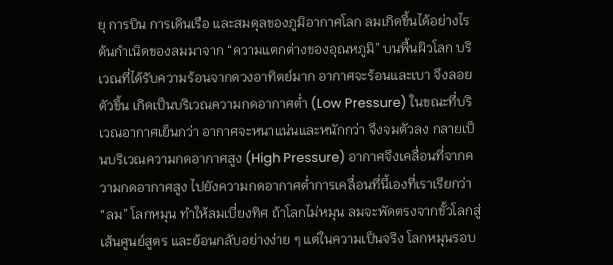ยุ การบิน การเดินเรือ และสมดุลของภูมิอากาศโลก ลมเกิดขึ้นได้อย่างไร ต้นกำเนิดของลมมาจาก “ความแตกต่างของอุณหภูมิ” บนพื้นผิวโลก บริเวณที่ได้รับความร้อนจากดวงอาทิตย์มาก อากาศจะร้อนและเบา จึงลอยตัวขึ้น เกิดเป็นบริเวณความกดอากาศต่ำ (Low Pressure) ในขณะที่บริเวณอากาศเย็นกว่า อากาศจะหนาแน่นและหนักกว่า จึงจมตัวลง กลายเป็นบริเวณความกดอากาศสูง (High Pressure) อากาศจึงเคลื่อนที่จากความกดอากาศสูง ไปยังความกดอากาศต่ำการเคลื่อนที่นี้เองที่เราเรียกว่า “ลม” โลกหมุน ทำให้ลมเบี่ยงทิศ ถ้าโลกไม่หมุน ลมจะพัดตรงจากขั้วโลกสู่เส้นศูนย์สูตร และย้อนกลับอย่างง่าย ๆ แต่ในความเป็นจริง โลกหมุนรอบ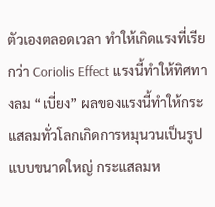ตัวเองตลอดเวลา ทำให้เกิดแรงที่เรียกว่า Coriolis Effect แรงนี้ทำให้ทิศทางลม “เบี่ยง” ผลของแรงนี้ทำให้กระแสลมทั่วโลกเกิดการหมุนวนเป็นรูปแบบขนาดใหญ่ กระแสลมห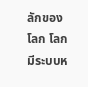ลักของโลก โลกมีระบบห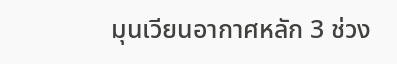มุนเวียนอากาศหลัก 3 ช่วง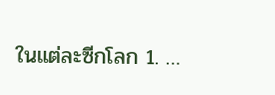ในแต่ละซีกโลก 1. …